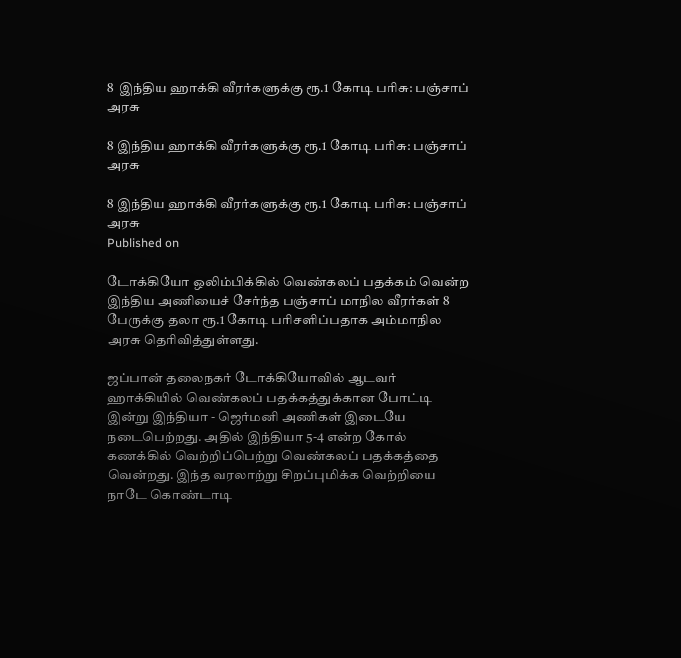8  இந்திய ஹாக்கி வீரர்களுக்கு ரூ.1 கோடி பரிசு: பஞ்சாப் அரசு

8 இந்திய ஹாக்கி வீரர்களுக்கு ரூ.1 கோடி பரிசு: பஞ்சாப் அரசு

8 இந்திய ஹாக்கி வீரர்களுக்கு ரூ.1 கோடி பரிசு: பஞ்சாப் அரசு
Published on

டோக்கியோ ஒலிம்பிக்கில் வெண்கலப் பதக்கம் வென்ற இந்திய அணியைச் சேர்ந்த பஞ்சாப் மாநில வீரர்கள் 8 பேருக்கு தலா ரூ.1 கோடி பரிசளிப்பதாக அம்மாநில அரசு தெரிவித்துள்ளது.

ஜப்பான் தலைநகர் டோக்கியோவில் ஆடவர் ஹாக்கியில் வெண்கலப் பதக்கத்துக்கான போட்டி இன்று இந்தியா - ஜெர்மனி அணிகள் இடையே நடைபெற்றது. அதில் இந்தியா 5-4 என்ற கோல் கணக்கில் வெற்றிப்பெற்று வெண்கலப் பதக்கத்தை வென்றது. இந்த வரலாற்று சிறப்புமிக்க வெற்றியை நாடே கொண்டாடி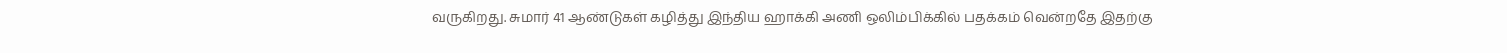வருகிறது. சுமார் 41 ஆண்டுகள் கழித்து இந்திய ஹாக்கி அணி ஒலிம்பிக்கில் பதக்கம் வென்றதே இதற்கு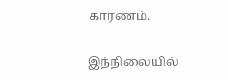காரணம்.

இந்நிலையில்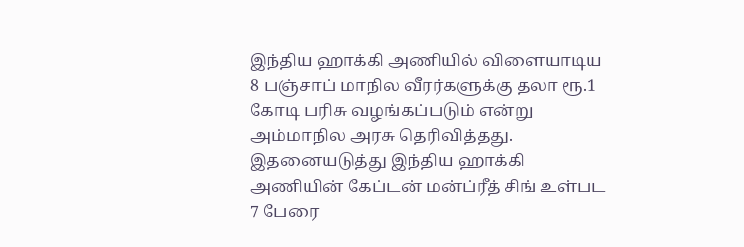இந்திய ஹாக்கி அணியில் விளையாடிய 8 பஞ்சாப் மாநில வீரர்களுக்கு தலா ரூ.1 கோடி பரிசு வழங்கப்படும் என்று அம்மாநில அரசு தெரிவித்தது. இதனையடுத்து இந்திய ஹாக்கி அணியின் கேப்டன் மன்ப்ரீத் சிங் உள்பட 7 பேரை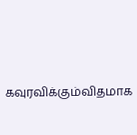கவுரவிக்கும்விதமாக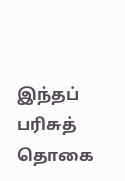இந்தப் பரிசுத் தொகை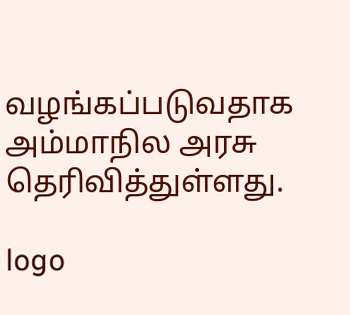வழங்கப்படுவதாக அம்மாநில அரசு தெரிவித்துள்ளது.

logo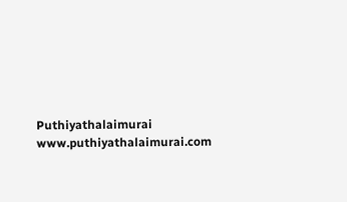Puthiyathalaimurai
www.puthiyathalaimurai.com